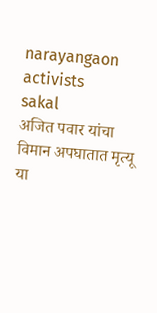narayangaon activists
sakal
अजित पवार यांचा विमान अपघातात मृत्यू या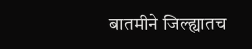बातमीने जिल्ह्यातच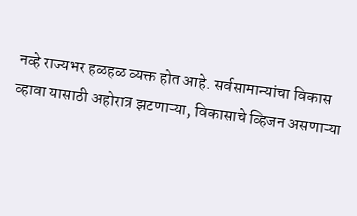नव्हे राज्यभर हळहळ व्यक्त होत आहे. सर्वसामान्यांचा विकास व्हावा यासाठी अहोरात्र झटणाऱ्या, विकासाचे व्हिजन असणाऱ्या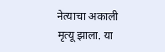नेत्याचा अकाली मृत्यू झाला. या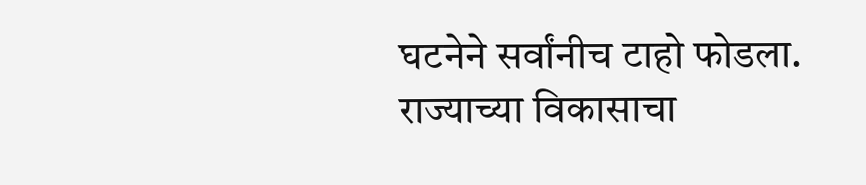घटनेने सर्वांनीच टाहो फोडला. राज्याच्या विकासाचा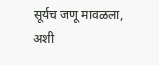सूर्यच जणू मावळला, अशी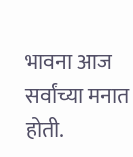भावना आज सर्वांच्या मनात होती.